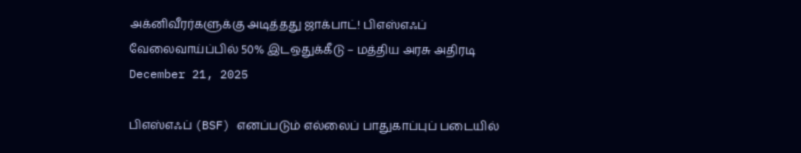அக்னிவீரர்களுக்கு அடித்தது ஜாக்பாட்! பிஎஸ்எஃப் வேலைவாய்ப்பில் 50% இடஒதுக்கீடு – மத்திய அரசு அதிரடி
December 21, 2025

பிஎஸ்எஃப் (BSF) எனப்படும் எல்லைப் பாதுகாப்புப் படையில்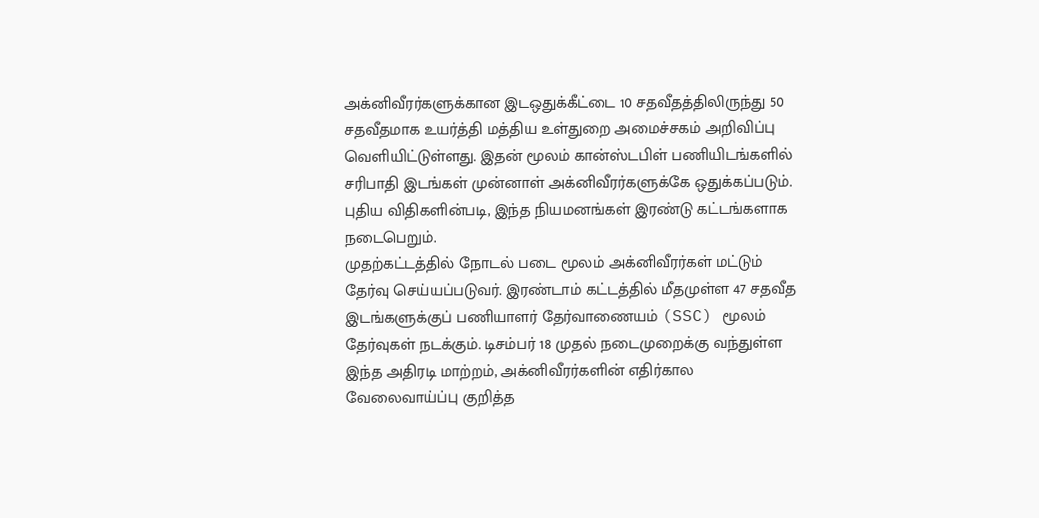அக்னிவீரர்களுக்கான இடஒதுக்கீட்டை 10 சதவீதத்திலிருந்து 50 சதவீதமாக உயர்த்தி மத்திய உள்துறை அமைச்சகம் அறிவிப்பு வெளியிட்டுள்ளது. இதன் மூலம் கான்ஸ்டபிள் பணியிடங்களில் சரிபாதி இடங்கள் முன்னாள் அக்னிவீரர்களுக்கே ஒதுக்கப்படும். புதிய விதிகளின்படி, இந்த நியமனங்கள் இரண்டு கட்டங்களாக நடைபெறும்.
முதற்கட்டத்தில் நோடல் படை மூலம் அக்னிவீரர்கள் மட்டும் தேர்வு செய்யப்படுவர். இரண்டாம் கட்டத்தில் மீதமுள்ள 47 சதவீத இடங்களுக்குப் பணியாளர் தேர்வாணையம் (SSC) மூலம் தேர்வுகள் நடக்கும். டிசம்பர் 18 முதல் நடைமுறைக்கு வந்துள்ள இந்த அதிரடி மாற்றம், அக்னிவீரர்களின் எதிர்கால வேலைவாய்ப்பு குறித்த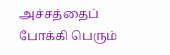அச்சத்தைப் போக்கி பெரும்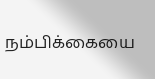நம்பிக்கையை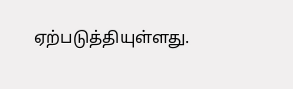ஏற்படுத்தியுள்ளது.